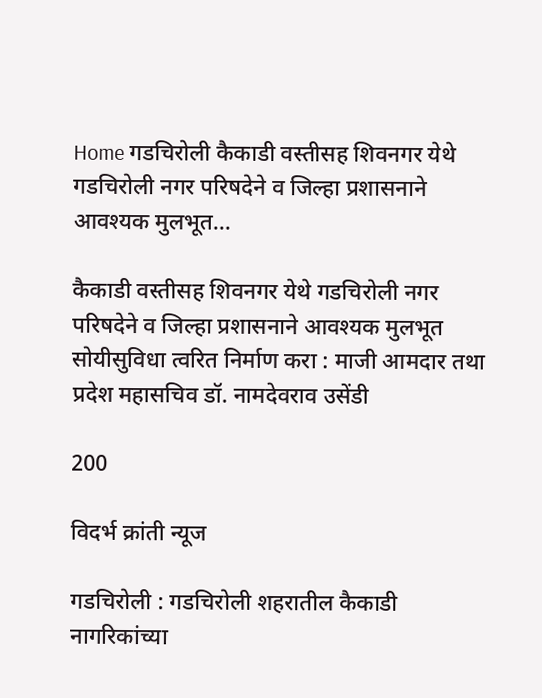Home गडचिरोली कैकाडी वस्तीसह शिवनगर येथे गडचिरोली नगर परिषदेने व जिल्हा प्रशासनाने आवश्यक मुलभूत...

कैकाडी वस्तीसह शिवनगर येथे गडचिरोली नगर परिषदेने व जिल्हा प्रशासनाने आवश्यक मुलभूत सोयीसुविधा त्वरित निर्माण करा : माजी आमदार तथा प्रदेश महासचिव डॉ. नामदेवराव उसेंडी

200

विदर्भ क्रांती न्यूज

गडचिरोली : गडचिरोली शहरातील कैकाडी नागरिकांच्या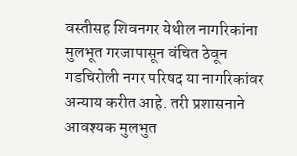वस्तीसह शिवनगर येथील नागरिकांना मुलभूत गरजापासून वंचित ठेवून गडचिरोली नगर परिषद या नागरिकांवर अन्याय करीत आहे. तरी प्रशासनाने आवश्यक मुलभुत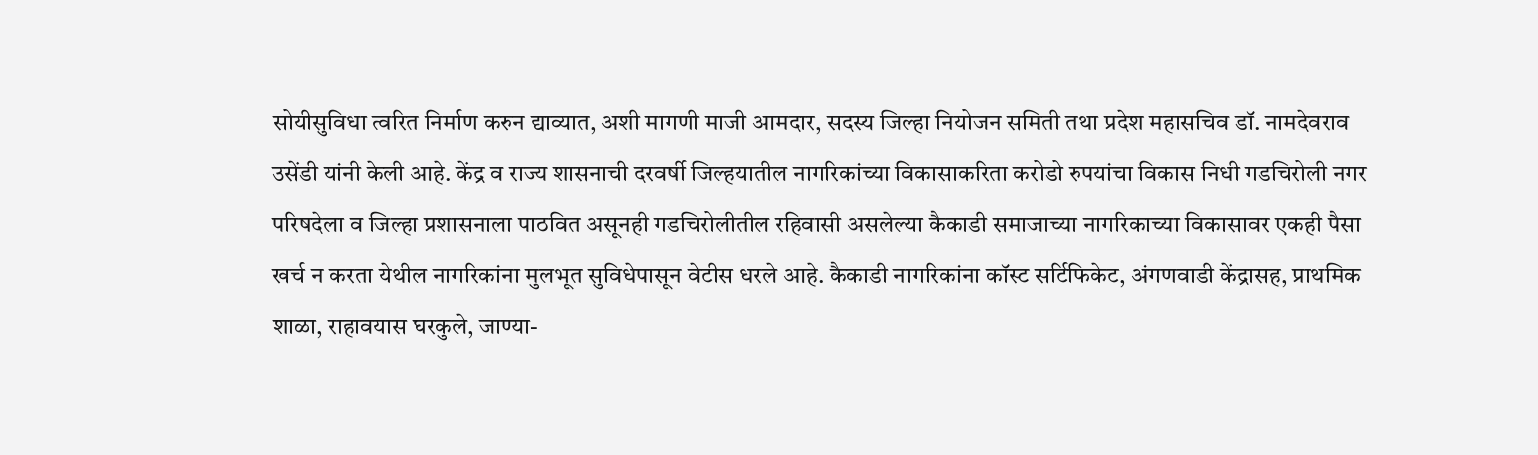सोयीसुविधा त्वरित निर्माण करुन द्याव्यात, अशी मागणी माजी आमदार, सदस्य जिल्हा नियोजन समिती तथा प्रदेश महासचिव डॉ. नामदेवराव उसेंडी यांनी केली आहे. केंद्र व राज्य शासनाची दरवर्षी जिल्हयातील नागरिकांच्या विकासाकरिता करोडो रुपयांचा विकास निधी गडचिरोली नगर परिषदेला व जिल्हा प्रशासनाला पाठवित असूनही गडचिरोलीतील रहिवासी असलेल्या कैकाडी समाजाच्या नागरिकाच्या विकासावर एकही पैसा खर्च न करता येथील नागरिकांना मुलभूत सुविधेपासून वेटीस धरले आहे. कैकाडी नागरिकांना कॉस्ट सर्टिफिकेट, अंगणवाडी केंद्रासह, प्राथमिक शाळा, राहावयास घरकुले, जाण्या-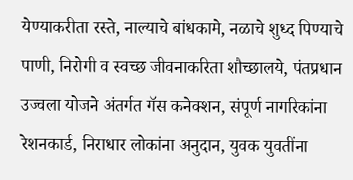येण्याकरीता रस्ते, नाल्याचे बांधकामे, नळाचे शुध्द पिण्याचे पाणी, निरोगी व स्वच्छ जीवनाकरिता शौच्छालये, पंतप्रधान उज्वला योजने अंतर्गत गॅस कनेक्शन, संपूर्ण नागरिकांना रेशनकार्ड, निराधार लोकांना अनुदान, युवक युवतींना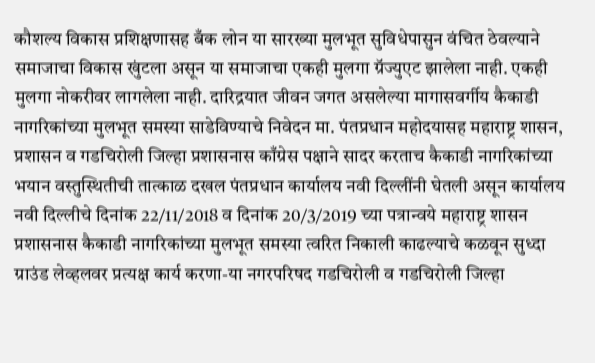कौशल्य विकास प्रशिक्षणासह बँक लोन या सारख्या मुलभूत सुविधेपासुन वंचित ठेवल्याने समाजाचा विकास खुंटला असून या समाजाचा एकही मुलगा ग्रॅज्युएट झालेला नाही. एकही मुलगा नोकरीवर लागलेला नाही. दारिद्रयात जीवन जगत असलेल्या मागासवर्गीय कैकाडी नागरिकांच्या मुलभूत समस्या साडेविण्याचे निवेदन मा. पंतप्रधान महोदयासह महाराष्ट्र शासन, प्रशासन व गडचिरोली जिल्हा प्रशासनास काँग्रेस पक्षाने सादर करताच कैकाडी नागरिकांच्या भयान वस्तुस्थितीची तात्काळ दखल पंतप्रधान कार्यालय नवी दिल्लींनी घेतली असून कार्यालय नवी दिल्लीचे दिनांक 22/11/2018 व दिनांक 20/3/2019 च्या पत्रान्वये महाराष्ट्र शासन प्रशासनास कैकाडी नागरिकांच्या मुलभूत समस्या त्वरित निकाली काढल्याचे कळवून सुध्दा ग्राउंड लेव्हलवर प्रत्यक्ष कार्य करणा-या नगरपरिषद गडचिरोली व गडचिरोली जिल्हा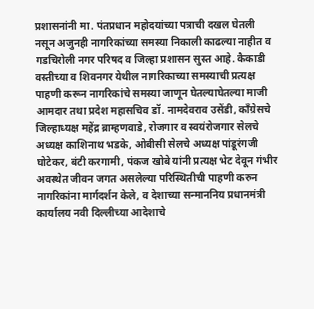प्रशासनांनी मा. पंतप्रधान महोदयांच्या पत्राची दखल घेतली नसून अजुनही नागरिकांच्या समस्या निकाली काढल्या नाहीत व गडचिरोली नगर परिषद व जिल्हा प्रशासन सुस्त आहे. कैकाडी वस्तीच्या व शिवनगर येथील नागरिकाच्या समस्याची प्रत्यक्ष पाहणी करून नागरिकांचे समस्या जाणून घेतल्याघेतल्या माजी आमदार तथा प्रदेश महासचिव डॉ. नामदेवराव उसेंडी, काँग्रेसचे जिल्हाध्यक्ष महेंद्र ब्राम्हणवाडे, रोजगार व स्वयंरोजगार सेलचे अध्यक्ष काशिनाथ भडके, ओबीसी सेलचे अध्यक्ष पांडूरंगजी घोटेकर, बंटी करगामी, पंकज खोबे यांनी प्रत्यक्ष भेट देवून गंभीर अवस्थेत जीवन जगत असलेल्या परिस्थितीची पाहणी करुन नागरिकांना मार्गदर्शन केले, व देशाच्या सन्माननिय प्रधानमंत्री कार्यालय नवी दिल्लीच्या आदेशाचे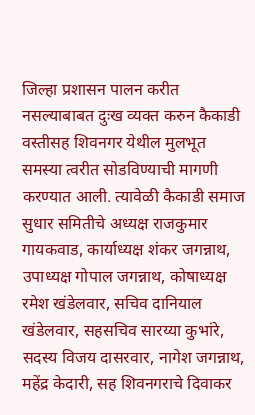जिल्हा प्रशासन पालन करीत नसल्याबाबत दुःख व्यक्त करुन कैकाडी वस्तीसह शिवनगर येथील मुलभूत समस्या त्वरीत सोडविण्याची मागणी करण्यात आली. त्यावेळी कैकाडी समाज सुधार समितीचे अध्यक्ष राजकुमार गायकवाड, कार्याध्यक्ष शंकर जगन्नाथ, उपाध्यक्ष गोपाल जगन्नाथ, कोषाध्यक्ष रमेश खंडेलवार, सचिव दानियाल खंडेलवार, सहसचिव सारय्या कुभांरे, सदस्य विजय दासरवार, नागेश जगन्नाथ, महेंद्र केदारी, सह शिवनगराचे दिवाकर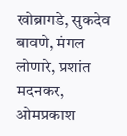खोब्रागडे, सुकदेव बावणे, मंगल लोणारे, प्रशांत मदनकर, ओमप्रकाश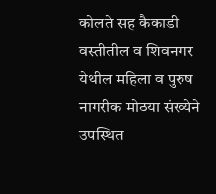कोलते सह कैकाडी वस्तीतील व शिवनगर येथील महिला व पुरुष नागरीक मोठया संख्येने उपस्थित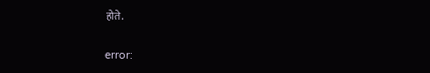होते.

error: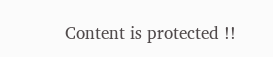Content is protected !!